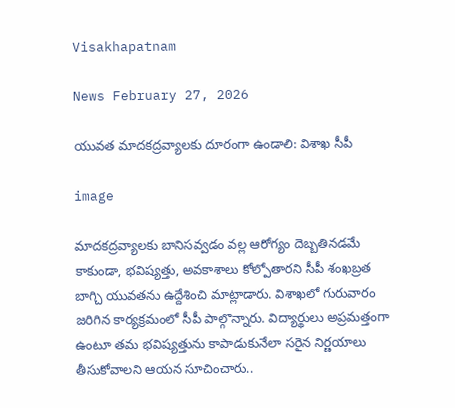Visakhapatnam

News February 27, 2026

యువత మాదకద్రవ్యాలకు దూరంగా ఉండాలి: విశాఖ సీపీ

image

మాదకద్రవ్యాలకు బానిసవ్వడం వల్ల ఆరోగ్యం దెబ్బతినడమే కాకుండా, భవిష్యత్తు, అవకాశాలు కోల్పోతారని సీపీ శంఖబ్రత బాగ్చి యువతను ఉద్దేశించి మాట్లాడారు. విశాఖలో గురువారం జరిగిన కార్యక్రమంలో సీపీ పాల్గొన్నారు. విద్యార్థులు అప్రమత్తంగా ఉంటూ తమ భవిష్యత్తును కాపాడుకునేలా సరైన నిర్ణయాలు తీసుకోవాలని ఆయన సూచించారు..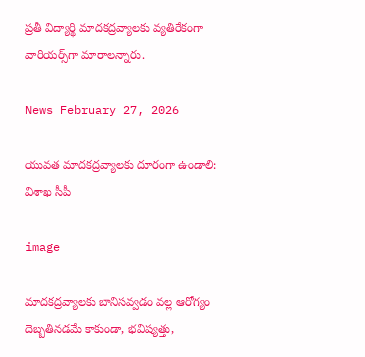ప్రతీ విద్యార్థి మాదకద్రవ్యాలకు వ్యతిరేకంగా వారియర్స్‌గా మారాలన్నారు.

News February 27, 2026

యువత మాదకద్రవ్యాలకు దూరంగా ఉండాలి: విశాఖ సీపీ

image

మాదకద్రవ్యాలకు బానిసవ్వడం వల్ల ఆరోగ్యం దెబ్బతినడమే కాకుండా, భవిష్యత్తు,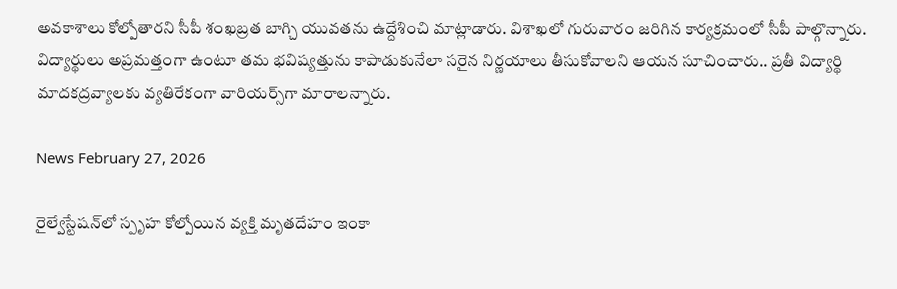అవకాశాలు కోల్పోతారని సీపీ శంఖబ్రత బాగ్చి యువతను ఉద్దేశించి మాట్లాడారు. విశాఖలో గురువారం జరిగిన కార్యక్రమంలో సీపీ పాల్గొన్నారు. విద్యార్థులు అప్రమత్తంగా ఉంటూ తమ భవిష్యత్తును కాపాడుకునేలా సరైన నిర్ణయాలు తీసుకోవాలని ఆయన సూచించారు.. ప్రతీ విద్యార్థి మాదకద్రవ్యాలకు వ్యతిరేకంగా వారియర్స్‌గా మారాలన్నారు.

News February 27, 2026

రైల్వేస్టేషన్‌లో స్పృహ కోల్పోయిన వ్యక్తి మృతదేహం ఇంకా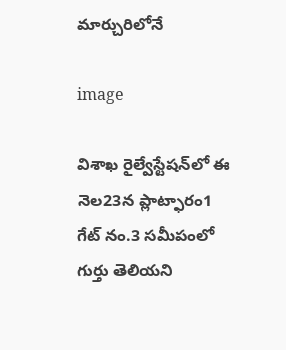మార్చురిలోనే

image

విశాఖ రైల్వేస్టేషన్‌లో ఈ నెల23న ప్లాట్ఫారం1 గేట్ నం.3 సమీపంలో గుర్తు తెలియని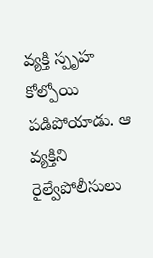వ్యక్తి స్పృహ కోల్పోయి పడిపోయాడు. ఆ వ్యక్తిని రైల్వేపోలీసులు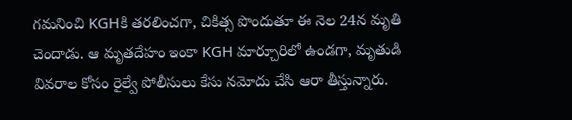గమనించి KGHకి తరలించగా, చికిత్స పొందుతూ ఈ నెల 24న మృతి చెందాడు. ఆ మృతదేహం ఇంకా KGH మార్చూరిలో ఉండగా, మృతుడి వివరాల కోసం రైల్వే పోలీసులు కేసు నమోదు చేసి ఆరా తీస్తున్నారు.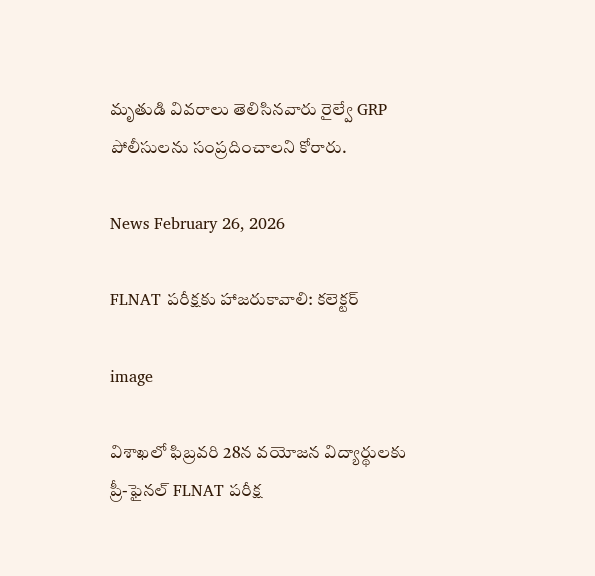మృతుడి వివరాలు తెలిసినవారు రైల్వే GRP పోలీసులను సంప్రదించాలని కోరారు.

News February 26, 2026

FLNAT పరీక్షకు హాజరుకావాలి: కలెక్టర్

image

విశాఖలో ఫిబ్రవరి 28న వయోజన విద్యార్థులకు ప్రీ-ఫైనల్ FLNAT పరీక్ష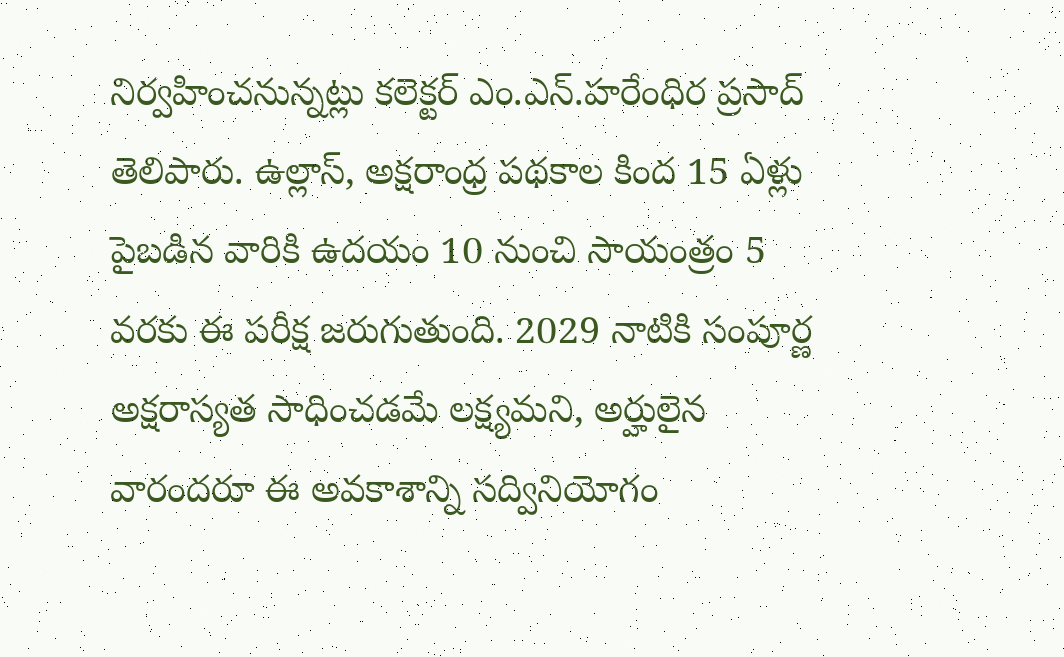నిర్వహించనున్నట్లు కలెక్టర్ ఎం.ఎన్.హరేంధిర ప్రసాద్ తెలిపారు. ఉల్లాస్, అక్షరాంధ్ర పథకాల కింద 15 ఏళ్లు పైబడిన వారికి ఉదయం 10 నుంచి సాయంత్రం 5 వరకు ఈ పరీక్ష జరుగుతుంది. 2029 నాటికి సంపూర్ణ అక్షరాస్యత సాధించడమే లక్ష్యమని, అర్హులైన వారందరూ ఈ అవకాశాన్ని సద్వినియోగం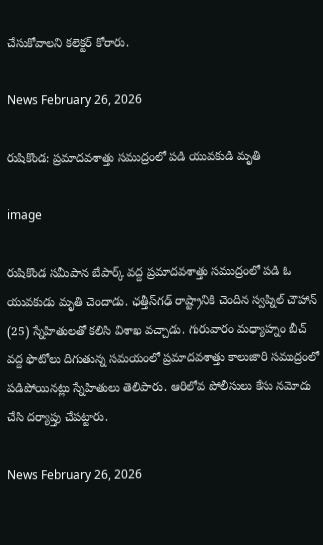చేసుకోవాలని కలెక్టర్ కోరారు.

News February 26, 2026

రుషికొండ: ప్రమాదవశాత్తు సముద్రంలో పడి యువకుడి మృతి

image

రుషికొండ సమీపాన బేపార్క్ వద్ద ప్రమాదవశాత్తు సముద్రంలో పడి ఓ యువకుడు మృతి చెందాడు. ఛత్తీస్‌గఢ్ రాష్ట్రానికి చెందిన స్వప్నిల్ చౌహాన్ (25) స్నేహితులతో కలిసి విశాఖ వచ్చాడు. గురువారం మధ్యాహ్నం బీచ్ వద్ద ఫొటోలు దిగుతున్న సమయంలో ప్రమాదవశాత్తు కాలుజారి సముద్రంలో పడిపోయినట్లు స్నేహితులు తెలిపారు. ఆరిలోవ పోలీసులు కేసు నమోదు చేసి దర్యాప్తు చేపట్టారు.

News February 26, 2026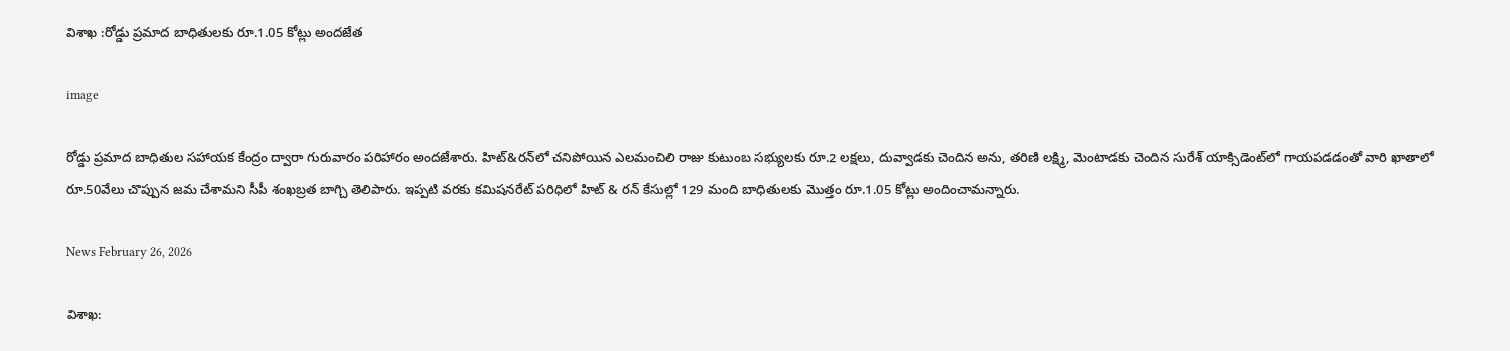విశాఖ :రోడ్డు ప్రమాద బాధితులకు రూ.1.05 కోట్లు అందజేత

image

రోడ్డు ప్రమాద బాధితుల సహాయక కేంద్రం ద్వారా గురువారం పరిహారం అందజేశారు. హిట్&రన్‌లో చనిపోయిన ఎలమంచిలి రాజు కుటుంబ సభ్యులకు రూ.2 లక్షలు, దువ్వాడకు చెందిన అను, తరిణి లక్ష్మి, మెంటాడకు చెందిన సురేశ్ యాక్సిడెంట్‌లో గాయపడడంతో వారి ఖాతాలో రూ.50వేలు చొప్పున జమ చేశామని సీపీ శంఖబ్రత బాగ్చి తెలిపారు. ఇప్పటి వరకు కమిషనరేట్ పరిధిలో హిట్ & రన్‌‌ కేసుల్లో 129 మంది బాధితులకు మొత్తం రూ.1.05 కోట్లు అందించామన్నారు.

News February 26, 2026

విశాఖ: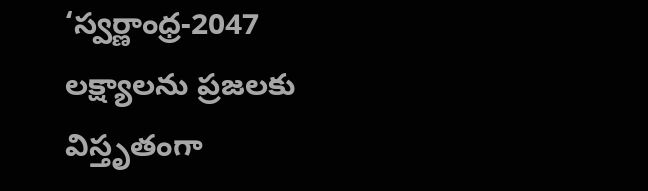‘స్వర్ణాంధ్ర-2047 లక్ష్యాలను ప్రజలకు విస్తృతంగా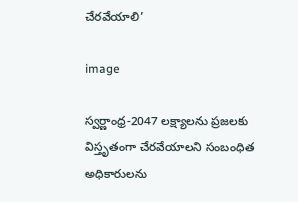చేరవేయాలి’

image

స్వర్ణాంధ్ర-2047 లక్ష్యాలను ప్రజలకు విస్తృతంగా చేరవేయాల‌ని సంబంధిత అధికారుల‌ను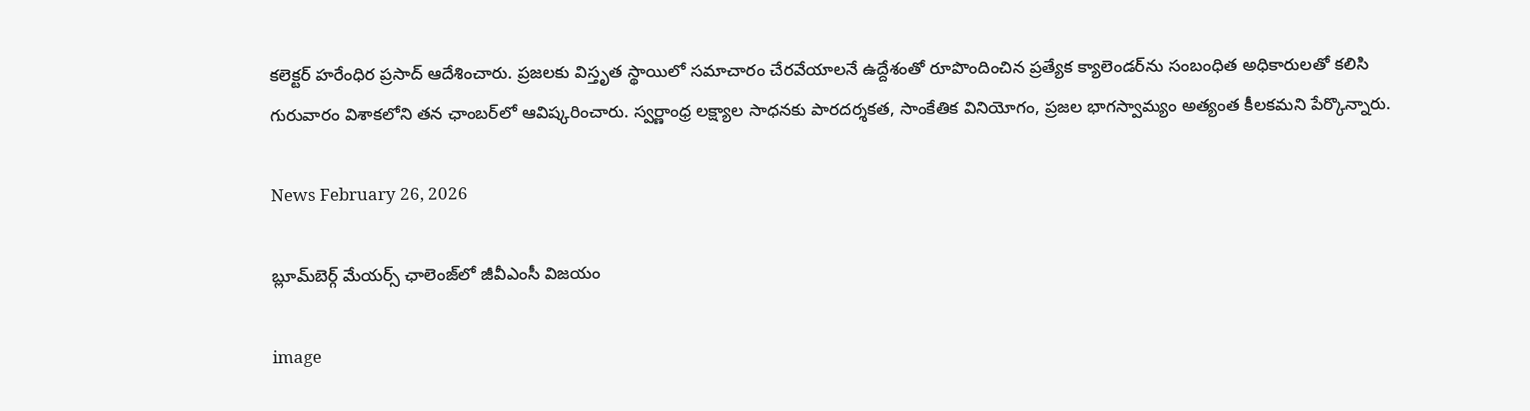క‌లెక్ట‌ర్ హరేంధిర ప్రసాద్ ఆదేశించారు. ప్ర‌జ‌ల‌కు విస్తృత స్థాయిలో స‌మాచారం చేరవేయాల‌నే ఉద్దేశంతో రూపొందించిన ప్రత్యేక క్యాలెండర్‌ను సంబంధిత అధికారుల‌తో క‌లిసి గురువారం విశాకలోని తన ఛాంబర్‌లో ఆవిష్కరించారు. స్వర్ణాంధ్ర లక్ష్యాల సాధనకు పారదర్శకత, సాంకేతిక వినియోగం, ప్రజల భాగస్వామ్యం అత్యంత కీలకమని పేర్కొన్నారు.

News February 26, 2026

బ్లూమ్‌బెర్గ్ మేయర్స్ ఛాలెంజ్‌లో జీవీఎంసీ విజయం

image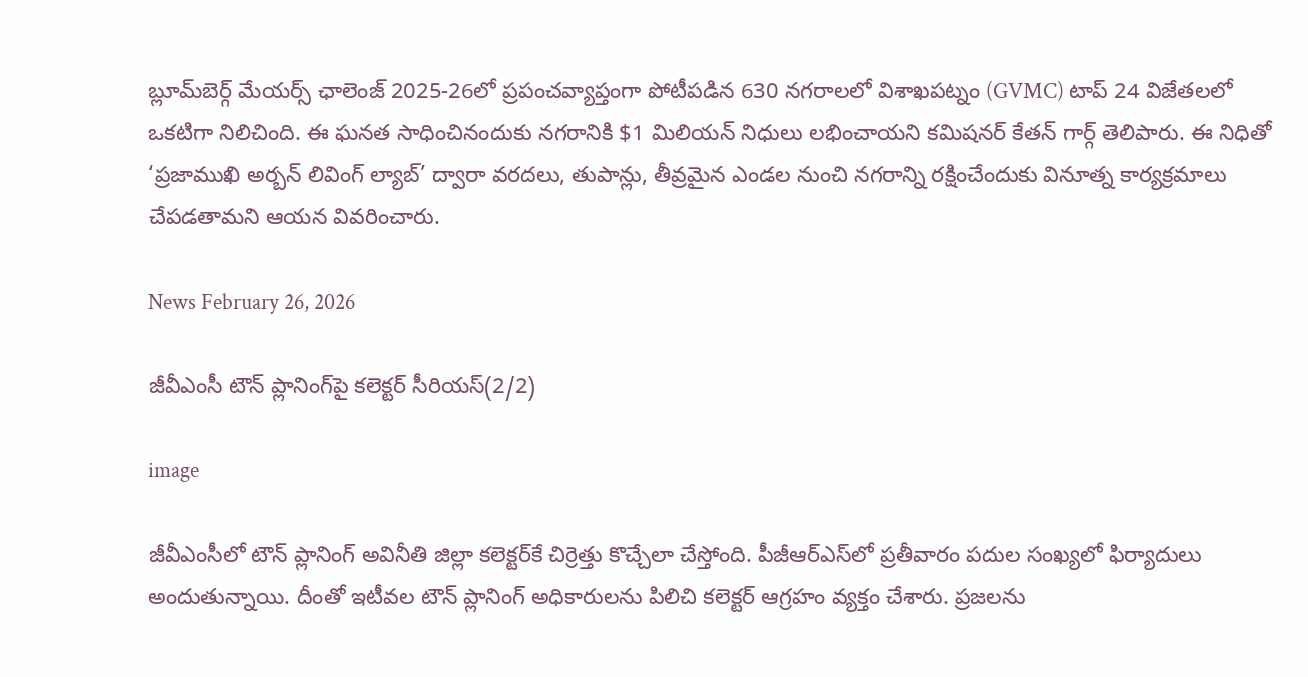బ్లూమ్‌బెర్గ్ మేయర్స్ ఛాలెంజ్ 2025-26లో ప్రపంచవ్యాప్తంగా పోటీపడిన 630 నగరాలలో విశాఖపట్నం (GVMC) టాప్ 24 విజేతలలో ఒకటిగా నిలిచింది. ఈ ఘనత సాధించినందుకు నగరానికి $1 మిలియన్ నిధులు లభించాయని కమిషనర్ కేతన్ గార్గ్ తెలిపారు. ఈ నిధితో ‘ప్రజాముఖి అర్బన్ లివింగ్ ల్యాబ్’ ద్వారా వరదలు, తుపాన్లు, తీవ్రమైన ఎండల నుంచి నగరాన్ని రక్షించేందుకు వినూత్న కార్యక్రమాలు చేపడతామని ఆయన వివరించారు.

News February 26, 2026

జీవీఎంసీ టౌన్ ప్లానింగ్‌పై కలెక్టర్ సీరియస్(2/2)

image

జీవీఎంసీలో టౌన్ ప్లానింగ్ అవినీతి జిల్లా కలెక్టర్‌కే చిర్రెత్తు కొచ్చేలా చేస్తోంది. పీజీఆర్ఎస్‌లో ప్రతీవారం పదుల సంఖ్యలో ఫిర్యాదులు అందుతున్నాయి. దీంతో ఇటీవల టౌన్ ప్లానింగ్ అధికారులను పిలిచి కలెక్టర్ ఆగ్రహం వ్యక్తం చేశారు. ప్రజలను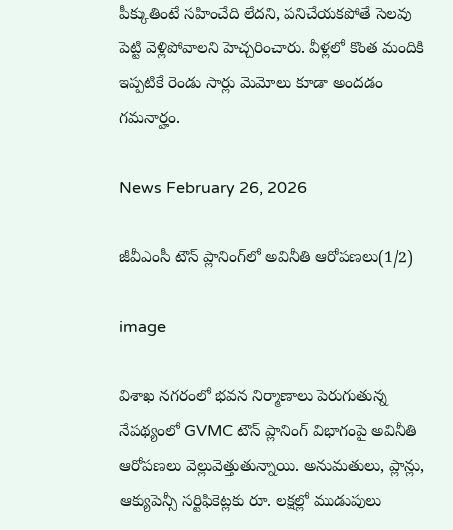పీక్కుతింటే సహించేది లేదని, పనిచేయకపోతే సెలవు పెట్టి వెళ్లిపోవాలని హెచ్చరించారు. వీళ్లలో కొంత మందికి ఇప్పటికే రెండు సార్లు మెమోలు కూడా అందడం గమనార్హం.

News February 26, 2026

జీవీఎంసీ టౌన్ ప్లానింగ్‌లో అవినీతి ఆరోపణలు(1/2)

image

విశాఖ నగరంలో భవన నిర్మాణాలు పెరుగుతున్న నేపథ్యంలో GVMC టౌన్ ప్లానింగ్ విభాగంపై అవినీతి ఆరోపణలు వెల్లువెత్తుతున్నాయి. అనుమతులు, ప్లాన్లు, ఆక్యుపెన్సీ సర్టిఫికెట్లకు రూ. లక్షల్లో ముడుపులు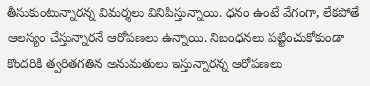తీసుకుంటున్నారన్న విమర్శలు వినిపిస్తున్నాయి. ధనం ఉంటే వేగంగా, లేకపోతే ఆలస్యం చేస్తున్నారనే ఆరోపణలు ఉన్నాయి. నిబంధనలు పట్టించుకోకుండా కొందరికి త్వరితగతిన అనుమతులు ఇస్తున్నారన్న ఆరోపణలు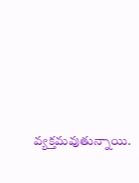వ్యక్తమవుతున్నాయి.